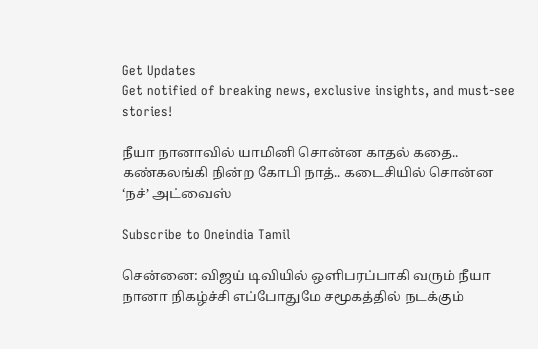Get Updates
Get notified of breaking news, exclusive insights, and must-see stories!

நீயா நானாவில் யாமினி சொன்ன காதல் கதை.. கண்கலங்கி நின்ற கோபி நாத்.. கடைசியில் சொன்ன ‘நச்’ அட்வைஸ்

Subscribe to Oneindia Tamil

சென்னை: விஜய் டிவியில் ஒளிபரப்பாகி வரும் நீயா நானா நிகழ்ச்சி எப்போதுமே சமூகத்தில் நடக்கும்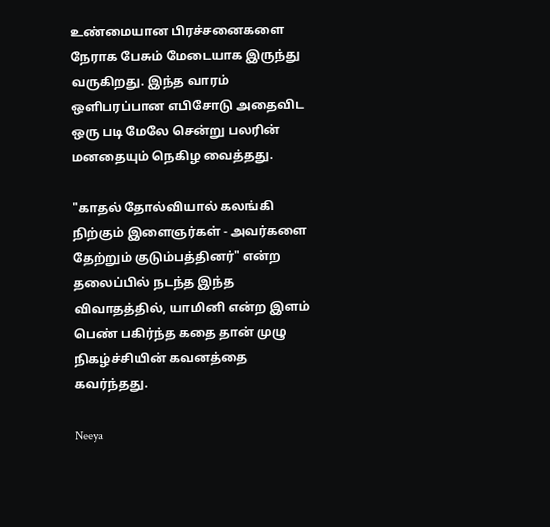உண்மையான பிரச்சனைகளை நேராக பேசும் மேடையாக இருந்து வருகிறது. இந்த வாரம் ஒளிபரப்பான எபிசோடு அதைவிட ஒரு படி மேலே சென்று பலரின் மனதையும் நெகிழ வைத்தது.

"காதல் தோல்வியால் கலங்கி நிற்கும் இளைஞர்கள் - அவர்களை தேற்றும் குடும்பத்தினர்" என்ற தலைப்பில் நடந்த இந்த விவாதத்தில், யாமினி என்ற இளம் பெண் பகிர்ந்த கதை தான் முழு நிகழ்ச்சியின் கவனத்தை கவர்ந்தது.

Neeya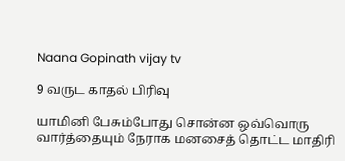Naana Gopinath vijay tv

9 வருட காதல் பிரிவு

யாமினி பேசும்போது சொன்ன ஒவ்வொரு வார்த்தையும் நேராக மனசைத் தொட்ட மாதிரி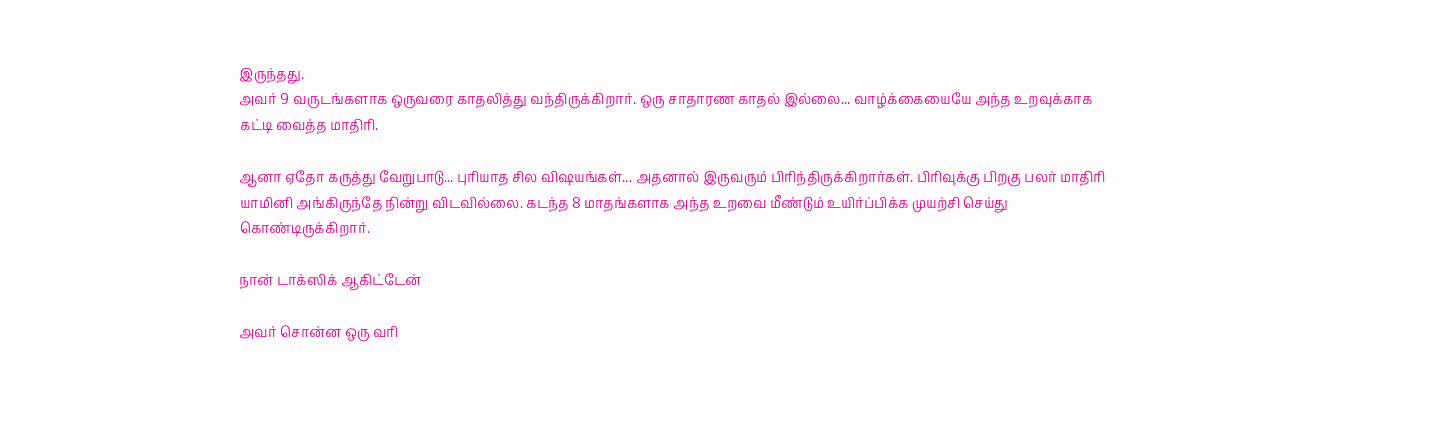இருந்தது.
அவர் 9 வருடங்களாக ஒருவரை காதலித்து வந்திருக்கிறார். ஒரு சாதாரண காதல் இல்லை... வாழ்க்கையையே அந்த உறவுக்காக கட்டி வைத்த மாதிரி.

ஆனா ஏதோ கருத்து வேறுபாடு... புரியாத சில விஷயங்கள்... அதனால் இருவரும் பிரிந்திருக்கிறார்கள். பிரிவுக்கு பிறகு பலர் மாதிரி யாமினி அங்கிருந்தே நின்று விடவில்லை. கடந்த 8 மாதங்களாக அந்த உறவை மீண்டும் உயிர்ப்பிக்க முயற்சி செய்து கொண்டிருக்கிறார்.

நான் டாக்ஸிக் ஆகிட்டேன்

அவர் சொன்ன ஒரு வரி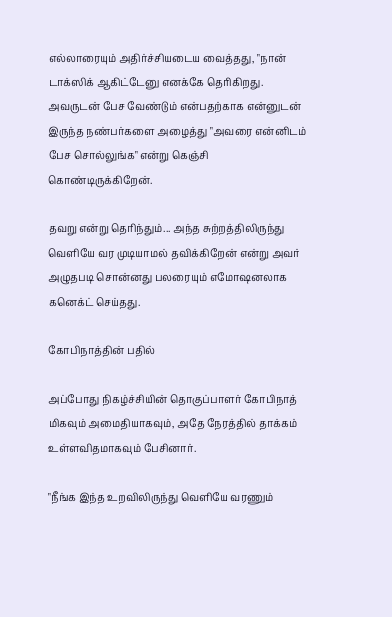எல்லாரையும் அதிர்ச்சியடைய வைத்தது, "நான் டாக்ஸிக் ஆகிட்டேனு எனக்கே தெரிகிறது. அவருடன் பேச வேண்டும் என்பதற்காக என்னுடன் இருந்த நண்பர்களை அழைத்து "அவரை என்னிடம் பேச சொல்லுங்க" என்று கெஞ்சி கொண்டிருக்கிறேன்.

தவறு என்று தெரிந்தும்... அந்த சுற்றத்திலிருந்து வெளியே வர முடியாமல் தவிக்கிறேன் என்று அவர் அழுதபடி சொன்னது பலரையும் எமோஷனலாக கனெக்ட் செய்தது.

கோபிநாத்தின் பதில்

அப்போது நிகழ்ச்சியின் தொகுப்பாளர் கோபிநாத் மிகவும் அமைதியாகவும், அதே நேரத்தில் தாக்கம் உள்ளவிதமாகவும் பேசினார்.

"நீங்க இந்த உறவிலிருந்து வெளியே வரணும்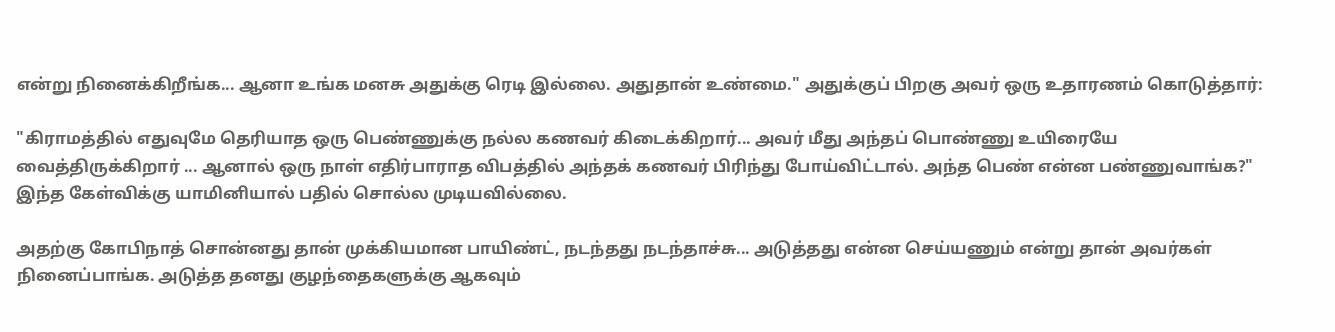என்று நினைக்கிறீங்க... ஆனா உங்க மனசு அதுக்கு ரெடி இல்லை. அதுதான் உண்மை." அதுக்குப் பிறகு அவர் ஒரு உதாரணம் கொடுத்தார்:

"கிராமத்தில் எதுவுமே தெரியாத ஒரு பெண்ணுக்கு நல்ல கணவர் கிடைக்கிறார்... அவர் மீது அந்தப் பொண்ணு உயிரையே வைத்திருக்கிறார் ... ஆனால் ஒரு நாள் எதிர்பாராத விபத்தில் அந்தக் கணவர் பிரிந்து போய்விட்டால். அந்த பெண் என்ன பண்ணுவாங்க?" இந்த கேள்விக்கு யாமினியால் பதில் சொல்ல முடியவில்லை.

அதற்கு கோபிநாத் சொன்னது தான் முக்கியமான பாயிண்ட், நடந்தது நடந்தாச்சு... அடுத்தது என்ன செய்யணும் என்று தான் அவர்கள் நினைப்பாங்க. அடுத்த தனது குழந்தைகளுக்கு ஆகவும்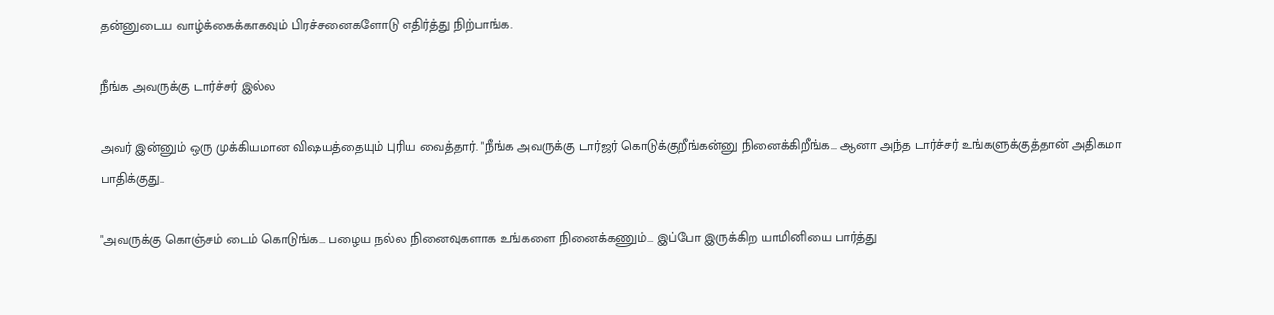தன்னுடைய வாழ்க்கைக்காகவும் பிரச்சனைகளோடு எதிர்த்து நிற்பாங்க.

நீங்க அவருக்கு டார்ச்சர் இல்ல

அவர் இன்னும் ஒரு முக்கியமான விஷயத்தையும் புரிய வைத்தார். "நீங்க அவருக்கு டார்ஜர் கொடுக்குறீங்கன்னு நினைக்கிறீங்க... ஆனா அந்த டார்ச்சர் உங்களுக்குத்தான் அதிகமா பாதிக்குது..

"அவருக்கு கொஞ்சம் டைம் கொடுங்க... பழைய நல்ல நினைவுகளாக உங்களை நினைக்கணும்... இப்போ இருக்கிற யாமினியை பார்த்து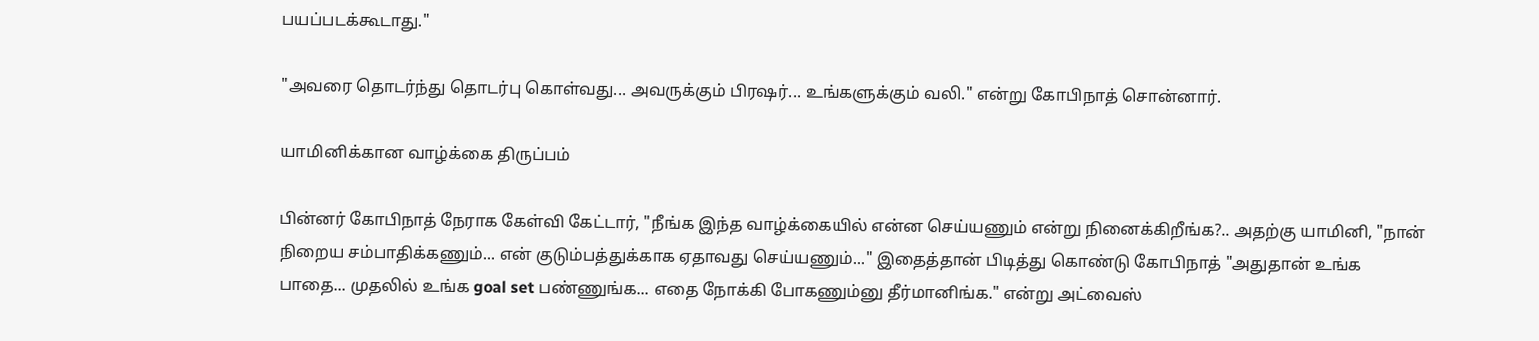பயப்படக்கூடாது."

"அவரை தொடர்ந்து தொடர்பு கொள்வது... அவருக்கும் பிரஷர்... உங்களுக்கும் வலி." என்று கோபிநாத் சொன்னார்.

யாமினிக்கான வாழ்க்கை திருப்பம்

பின்னர் கோபிநாத் நேராக கேள்வி கேட்டார், "நீங்க இந்த வாழ்க்கையில் என்ன செய்யணும் என்று நினைக்கிறீங்க?.. அதற்கு யாமினி, "நான் நிறைய சம்பாதிக்கணும்... என் குடும்பத்துக்காக ஏதாவது செய்யணும்..." இதைத்தான் பிடித்து கொண்டு கோபிநாத் "அதுதான் உங்க பாதை... முதலில் உங்க goal set பண்ணுங்க... எதை நோக்கி போகணும்னு தீர்மானிங்க." என்று அட்வைஸ்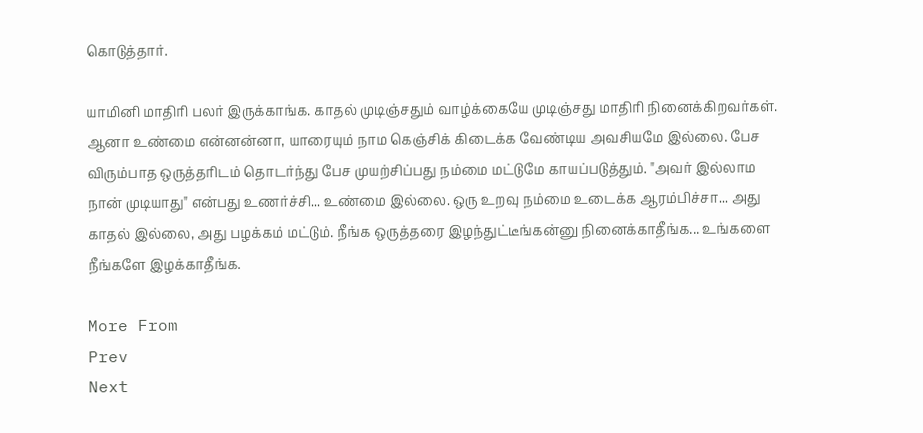கொடுத்தார்.

யாமினி மாதிரி பலர் இருக்காங்க. காதல் முடிஞ்சதும் வாழ்க்கையே முடிஞ்சது மாதிரி நினைக்கிறவர்கள். ஆனா உண்மை என்னன்னா, யாரையும் நாம கெஞ்சிக் கிடைக்க வேண்டிய அவசியமே இல்லை. பேச விரும்பாத ஒருத்தரிடம் தொடர்ந்து பேச முயற்சிப்பது நம்மை மட்டுமே காயப்படுத்தும். "அவர் இல்லாம நான் முடியாது" என்பது உணர்ச்சி... உண்மை இல்லை. ஒரு உறவு நம்மை உடைக்க ஆரம்பிச்சா... அது காதல் இல்லை, அது பழக்கம் மட்டும். நீங்க ஒருத்தரை இழந்துட்டீங்கன்னு நினைக்காதீங்க... உங்களை நீங்களே இழக்காதீங்க.

More From
Prev
Next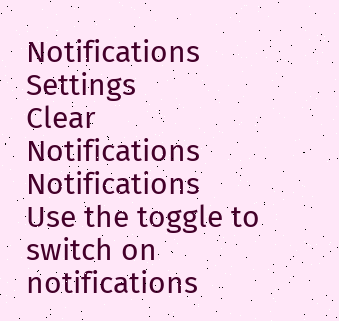Notifications
Settings
Clear Notifications
Notifications
Use the toggle to switch on notifications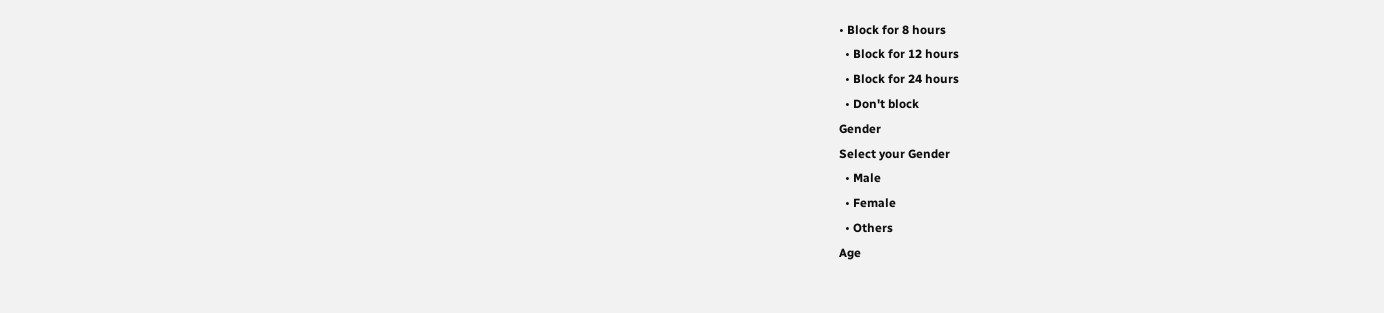• Block for 8 hours
  • Block for 12 hours
  • Block for 24 hours
  • Don't block
Gender
Select your Gender
  • Male
  • Female
  • Others
Age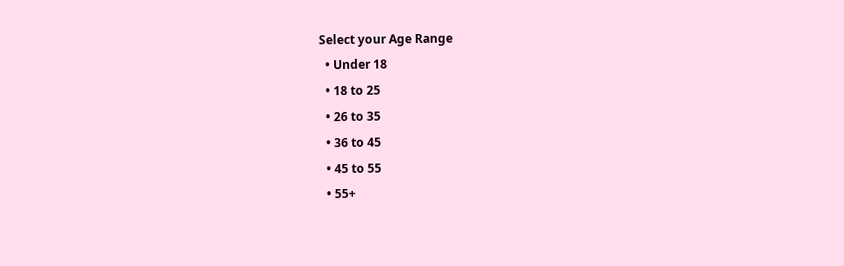Select your Age Range
  • Under 18
  • 18 to 25
  • 26 to 35
  • 36 to 45
  • 45 to 55
  • 55+